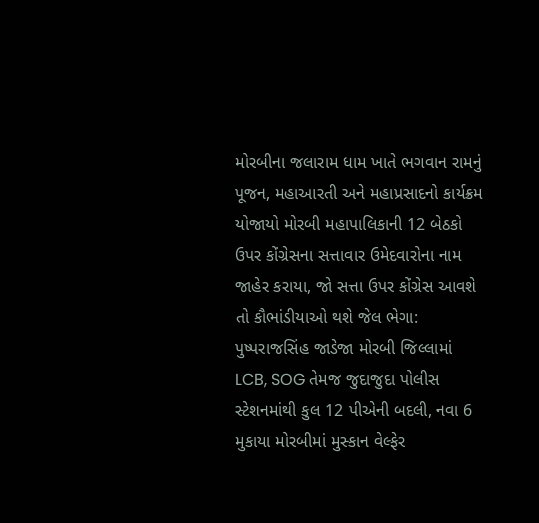મોરબીના જલારામ ધામ ખાતે ભગવાન રામનું પૂજન, મહાઆરતી અને મહાપ્રસાદનો કાર્યક્રમ યોજાયો મોરબી મહાપાલિકાની 12 બેઠકો ઉપર કોંગ્રેસના સત્તાવાર ઉમેદવારોના નામ જાહેર કરાયા, જો સત્તા ઉપર કોંગ્રેસ આવશે તો કૌભાંડીયાઓ થશે જેલ ભેગા: પુષ્પરાજસિંહ જાડેજા મોરબી જિલ્લામાં LCB, SOG તેમજ જુદાજુદા પોલીસ સ્ટેશનમાંથી કુલ 12 પીએની બદલી, નવા 6 મુકાયા મોરબીમાં મુસ્કાન વેલ્ફેર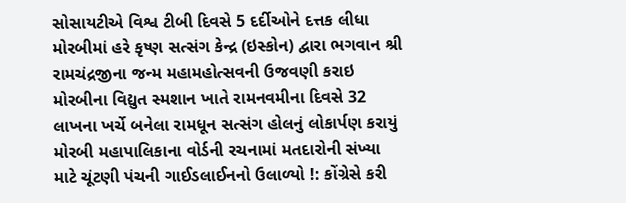સોસાયટીએ વિશ્વ ટીબી દિવસે 5 દર્દીઓને દત્તક લીધા  મોરબીમાં હરે કૃષ્ણ સત્સંગ કેન્દ્ર (ઇસ્કોન) દ્વારા ભગવાન શ્રી રામચંદ્રજીના જન્મ મહામહોત્સવની ઉજવણી કરાઇ મોરબીના વિદ્યુત સ્મશાન ખાતે રામનવમીના દિવસે 32 લાખના ખર્ચે બનેલા રામધૂન સત્સંગ હોલનું લોકાર્પણ કરાયું મોરબી મહાપાલિકાના વોર્ડની રચનામાં મતદારોની સંખ્યા માટે ચૂંટણી પંચની ગાઈડલાઈનનો ઉલાળ્યો !: કોંગ્રેસે કરી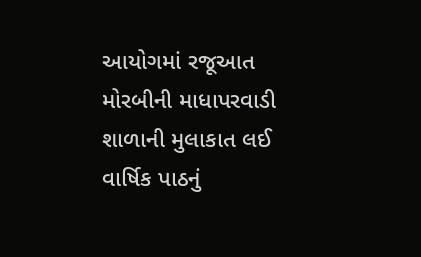આયોગમાં રજૂઆત મોરબીની માધાપરવાડી શાળાની મુલાકાત લઈ વાર્ષિક પાઠનું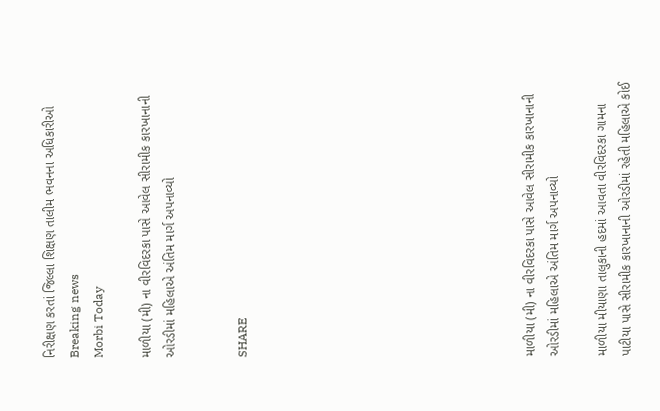નિરીક્ષણ કરતાં જિલ્લા શિક્ષણ તાલીમ ભવનના અધિકારીઓ
Breaking news
Morbi Today

માળીયા (મી) ના વીરવિદરકા પાસે આવેલ સીરામીક કારખાનાની ઓરડીમાં મહિલાએ અંતિમ માર્ગ અપનાવ્યો


SHARE











માળીયા (મી) ના વીરવિદરકા પાસે આવેલ સીરામીક કારખાનાની ઓરડીમાં મહિલાએ અંતિમ માર્ગ અપનાવ્યો

માળીયા મીયાણા તાલુકાની હદમાં આવતા વીરવિદરકા ગામના પાટીયા પાસે સીરામીક કારખાનાની ઓરડીમાં રહેતી મહિલાએ કોઈ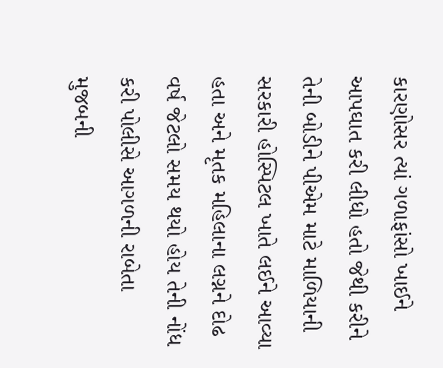કારણોસર ત્યાં ગળાફાંસો ખાઈને આપઘાત કરી લીધો હતો જેથી કરીને તેની બોડીને પીએમ માટે માળિયાની સરકારી હોસ્પિટલ ખાતે લઈને આવ્યા હતા અને મૃતક મહિલાના લગ્નને દોઢ વર્ષ જેટલો સમય થયો હોય તેની નોંધ કરી પોલીસે આગળની રાબેતા મુજબની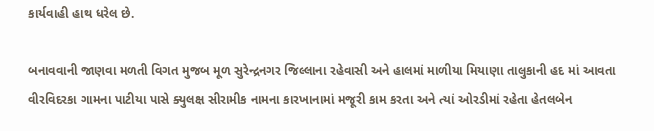કાર્યવાહી હાથ ધરેલ છે.

બનાવવાની જાણવા મળતી વિગત મુજબ મૂળ સુરેન્દ્રનગર જિલ્લાના રહેવાસી અને હાલમાં માળીયા મિયાણા તાલુકાની હદ માં આવતા વીરવિદરકા ગામના પાટીયા પાસે ક્યુલક્ષ સીરામીક નામના કારખાનામાં મજૂરી કામ કરતા અને ત્યાં ઓરડીમાં રહેતા હેતલબેન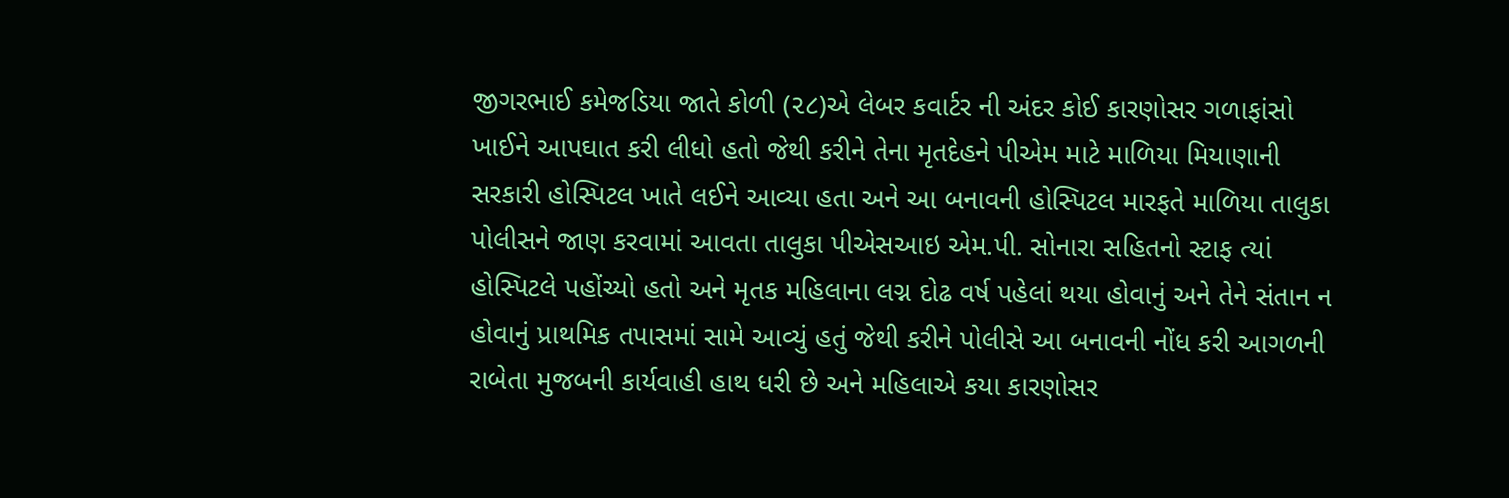જીગરભાઈ કમેજડિયા જાતે કોળી (૨૮)એ લેબર કવાર્ટર ની અંદર કોઈ કારણોસર ગળાફાંસો ખાઈને આપઘાત કરી લીધો હતો જેથી કરીને તેના મૃતદેહને પીએમ માટે માળિયા મિયાણાની સરકારી હોસ્પિટલ ખાતે લઈને આવ્યા હતા અને આ બનાવની હોસ્પિટલ મારફતે માળિયા તાલુકા પોલીસને જાણ કરવામાં આવતા તાલુકા પીએસઆઇ એમ.પી. સોનારા સહિતનો સ્ટાફ ત્યાં હોસ્પિટલે પહોંચ્યો હતો અને મૃતક મહિલાના લગ્ન દોઢ વર્ષ પહેલાં થયા હોવાનું અને તેને સંતાન ન હોવાનું પ્રાથમિક તપાસમાં સામે આવ્યું હતું જેથી કરીને પોલીસે આ બનાવની નોંધ કરી આગળની રાબેતા મુજબની કાર્યવાહી હાથ ધરી છે અને મહિલાએ કયા કારણોસર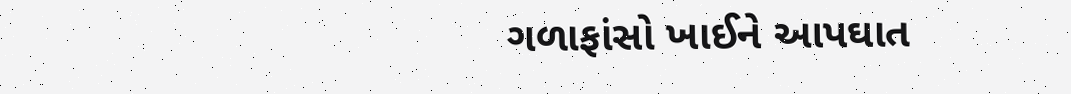ગળાફાંસો ખાઈને આપઘાત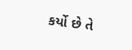કર્યો છે તે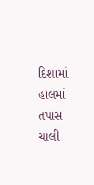દિશામાં હાલમાં તપાસ ચાલી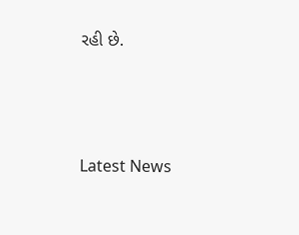રહી છે.






Latest News